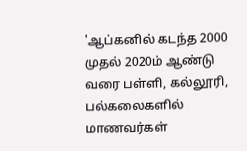'ஆப்கனில் கடந்த 2000 முதல் 2020ம் ஆண்டு வரை பள்ளி, கல்லூரி, பல்கலைகளில் மாணவர்கள்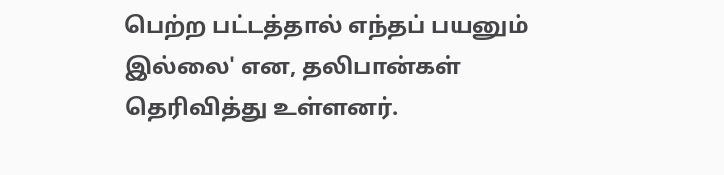பெற்ற பட்டத்தால் எந்தப் பயனும் இல்லை' என, தலிபான்கள் தெரிவித்து உள்ளனர்.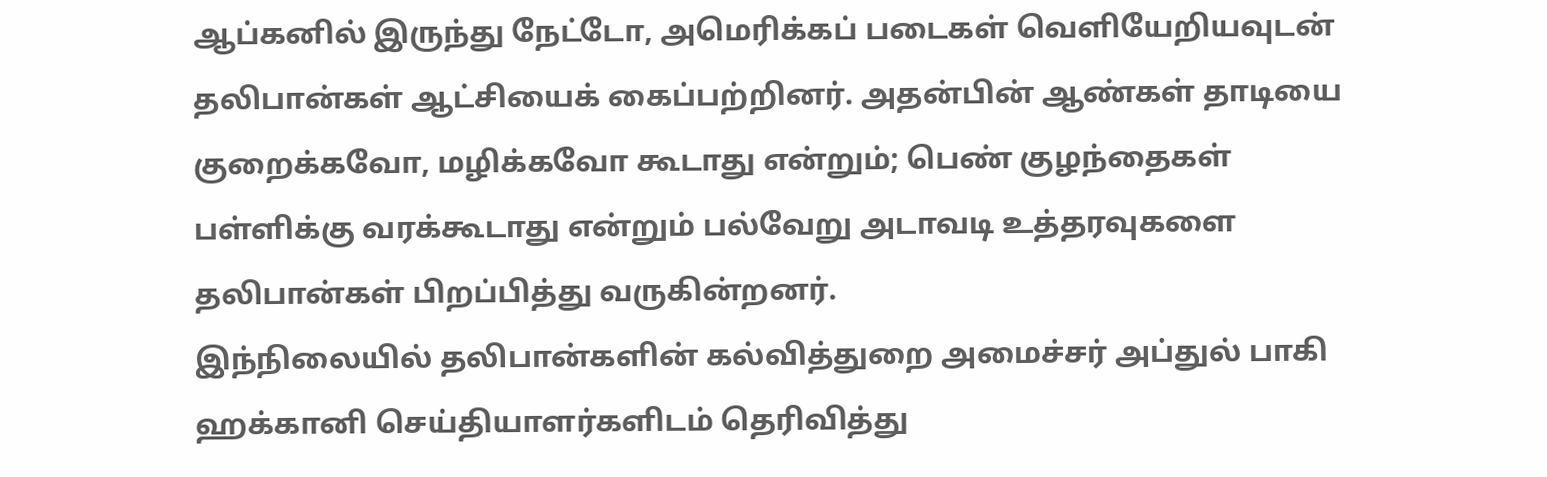ஆப்கனில் இருந்து நேட்டோ, அமெரிக்கப் படைகள் வெளியேறியவுடன் தலிபான்கள் ஆட்சியைக் கைப்பற்றினர். அதன்பின் ஆண்கள் தாடியை குறைக்கவோ, மழிக்கவோ கூடாது என்றும்; பெண் குழந்தைகள் பள்ளிக்கு வரக்கூடாது என்றும் பல்வேறு அடாவடி உத்தரவுகளை தலிபான்கள் பிறப்பித்து வருகின்றனர்.
இந்நிலையில் தலிபான்களின் கல்வித்துறை அமைச்சர் அப்துல் பாகி ஹக்கானி செய்தியாளர்களிடம் தெரிவித்து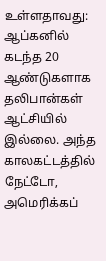உள்ளதாவது:
ஆப்கனில் கடந்த 20 ஆண்டுகளாக தலிபான்கள் ஆட்சியில் இல்லை. அந்த காலகட்டத்தில் நேட்டோ, அமெரிக்கப்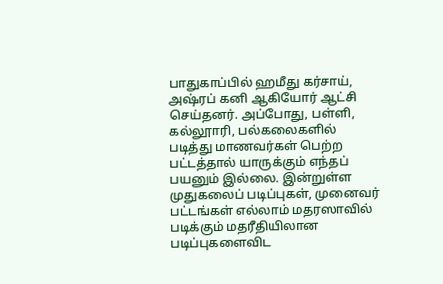பாதுகாப்பில் ஹமீது கர்சாய், அஷ்ரப் கனி ஆகியோர் ஆட்சி செய்தனர். அப்போது, பள்ளி, கல்லூாரி, பல்கலைகளில் படித்து மாணவர்கள் பெற்ற பட்டத்தால் யாருக்கும் எந்தப் பயனும் இல்லை. இன்றுள்ள முதுகலைப் படிப்புகள், முனைவர் பட்டங்கள் எல்லாம் மதரஸாவில் படிக்கும் மதரீதியிலான படிப்புகளைவிட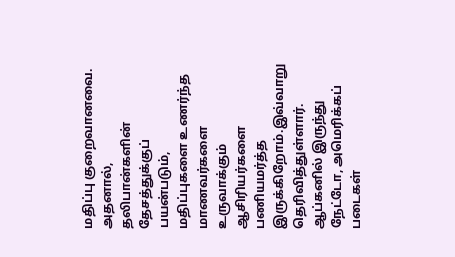மதிப்பு குறைவானவை. அதனால், தலிபான்களின் தேசத்துக்குப் பயன்படும், மதிப்புகளை உணர்ந்த மாணவர்களை உருவாக்கும் ஆசிரியர்களை பணியமர்த்த இருக்கிறோம்.இவ்வாறு தெரிவித்துள்ளார்.
ஆப்கனில் இருந்து நேட்டோ, அமெரிக்கப் படைகள்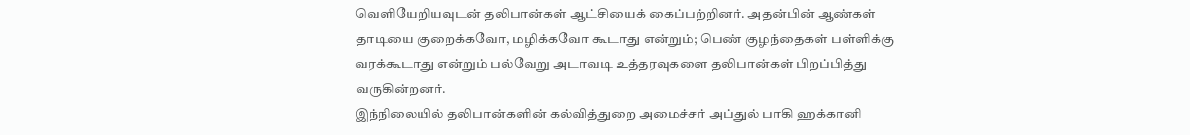வெளியேறியவுடன் தலிபான்கள் ஆட்சியைக் கைப்பற்றினர். அதன்பின் ஆண்கள் தாடியை குறைக்கவோ, மழிக்கவோ கூடாது என்றும்; பெண் குழந்தைகள் பள்ளிக்கு வரக்கூடாது என்றும் பல்வேறு அடாவடி உத்தரவுகளை தலிபான்கள் பிறப்பித்து வருகின்றனர்.
இந்நிலையில் தலிபான்களின் கல்வித்துறை அமைச்சர் அப்துல் பாகி ஹக்கானி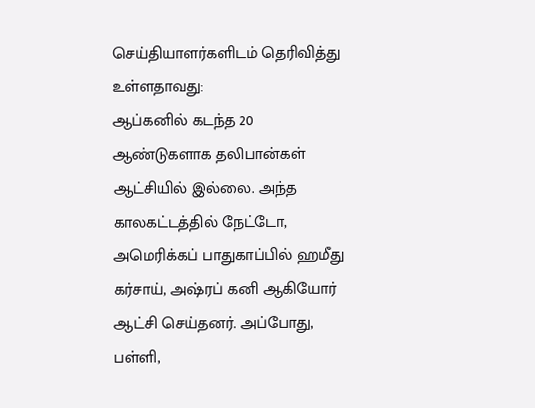செய்தியாளர்களிடம் தெரிவித்து உள்ளதாவது:
ஆப்கனில் கடந்த 20 ஆண்டுகளாக தலிபான்கள் ஆட்சியில் இல்லை. அந்த காலகட்டத்தில் நேட்டோ, அமெரிக்கப் பாதுகாப்பில் ஹமீது கர்சாய், அஷ்ரப் கனி ஆகியோர் ஆட்சி செய்தனர். அப்போது, பள்ளி,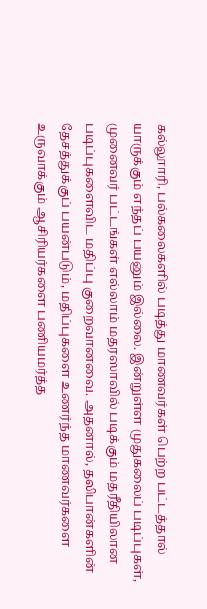கல்லூாரி, பல்கலைகளில் படித்து மாணவர்கள் பெற்ற பட்டத்தால் யாருக்கும் எந்தப் பயனும் இல்லை. இன்றுள்ள முதுகலைப் படிப்புகள், முனைவர் பட்டங்கள் எல்லாம் மதரஸாவில் படிக்கும் மதரீதியிலான படிப்புகளைவிட மதிப்பு குறைவானவை. அதனால், தலிபான்களின் தேசத்துக்குப் பயன்படும், மதிப்புகளை உணர்ந்த மாணவர்களை உருவாக்கும் ஆசிரியர்களை பணியமர்த்த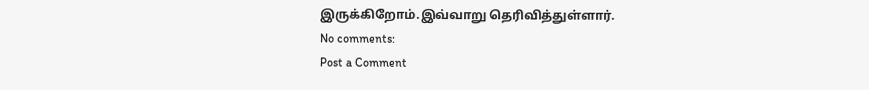இருக்கிறோம்.இவ்வாறு தெரிவித்துள்ளார்.
No comments:
Post a Comment